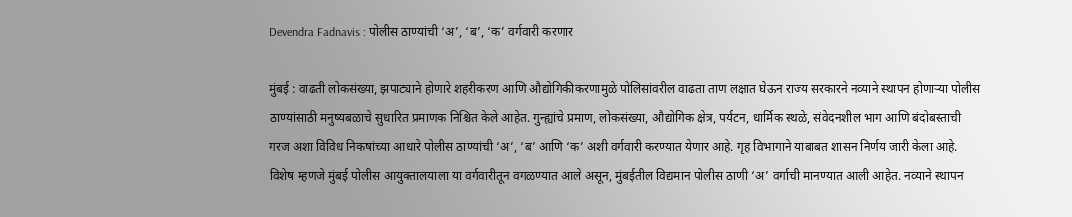Devendra Fadnavis : पोलीस ठाण्यांची ‘अ’, ‘ब’, ‘क’ वर्गवारी करणार

मुंबई : वाढती लोकसंख्या, झपाट्याने होणारे शहरीकरण आणि औद्योगिकीकरणामुळे पोलिसांवरील वाढता ताण लक्षात घेऊन राज्य सरकारने नव्याने स्थापन होणाऱ्या पोलीस ठाण्यांसाठी मनुष्यबळाचे सुधारित प्रमाणक निश्चित केले आहेत. गुन्ह्यांचे प्रमाण, लोकसंख्या, औद्योगिक क्षेत्र, पर्यटन, धार्मिक स्थळे, संवेदनशील भाग आणि बंदोबस्ताची गरज अशा विविध निकषांच्या आधारे पोलीस ठाण्यांची ‘अ’, ‘ब’ आणि ‘क’ अशी वर्गवारी करण्यात येणार आहे. गृह विभागाने याबाबत शासन निर्णय जारी केला आहे. विशेष म्हणजे मुंबई पोलीस आयुक्तालयाला या वर्गवारीतून वगळण्यात आले असून, मुंबईतील विद्यमान पोलीस ठाणी ‘अ’ वर्गाची मानण्यात आली आहेत. नव्याने स्थापन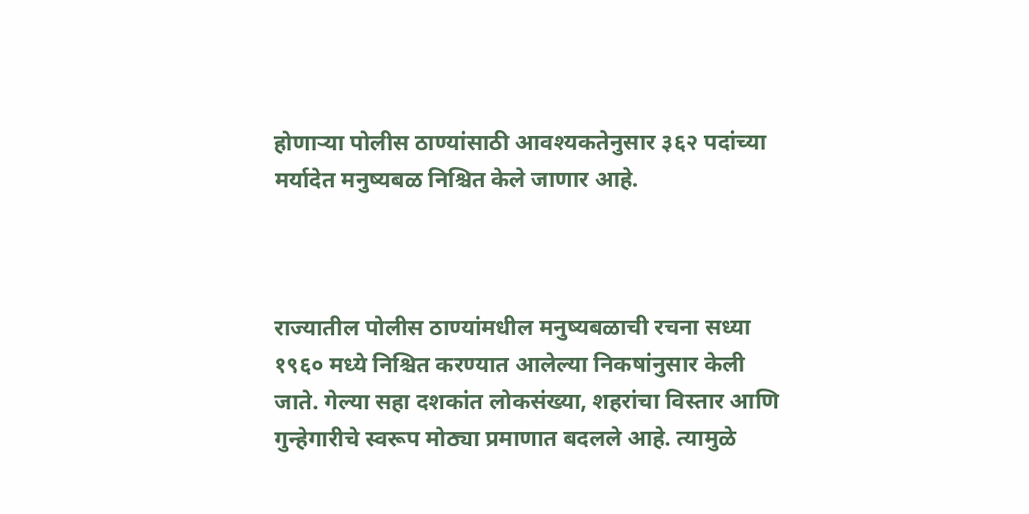होणाऱ्या पोलीस ठाण्यांसाठी आवश्यकतेनुसार ३६२ पदांच्या मर्यादेत मनुष्यबळ निश्चित केले जाणार आहे.



राज्यातील पोलीस ठाण्यांमधील मनुष्यबळाची रचना सध्या १९६० मध्ये निश्चित करण्यात आलेल्या निकषांनुसार केली जाते. गेल्या सहा दशकांत लोकसंख्या, शहरांचा विस्तार आणि गुन्हेगारीचे स्वरूप मोठ्या प्रमाणात बदलले आहे. त्यामुळे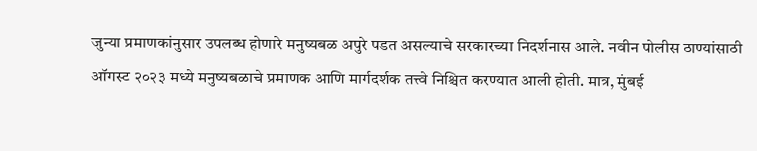जुन्या प्रमाणकांनुसार उपलब्ध होणारे मनुष्यबळ अपुरे पडत असल्याचे सरकारच्या निदर्शनास आले. नवीन पोलीस ठाण्यांसाठी ऑगस्ट २०२३ मध्ये मनुष्यबळाचे प्रमाणक आणि मार्गदर्शक तत्त्वे निश्चित करण्यात आली होती. मात्र, मुंबई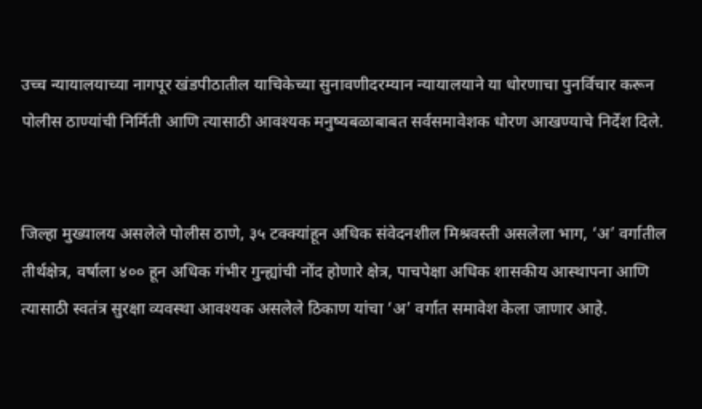उच्च न्यायालयाच्या नागपूर खंडपीठातील याचिकेच्या सुनावणीदरम्यान न्यायालयाने या धोरणाचा पुनर्विचार करून पोलीस ठाण्यांची निर्मिती आणि त्यासाठी आवश्यक मनुष्यबळाबाबत सर्वसमावेशक धोरण आखण्याचे निर्देश दिले.


जिल्हा मुख्यालय असलेले पोलीस ठाणे, ३५ टक्क्यांहून अधिक संवेदनशील मिश्रवस्ती असलेला भाग, ‘अ’ वर्गातील तीर्थक्षेत्र, वर्षाला ४०० हून अधिक गंभीर गुन्ह्यांची नोंद होणारे क्षेत्र, पाचपेक्षा अधिक शासकीय आस्थापना आणि त्यासाठी स्वतंत्र सुरक्षा व्यवस्था आवश्यक असलेले ठिकाण यांचा ‘अ’ वर्गात समावेश केला जाणार आहे.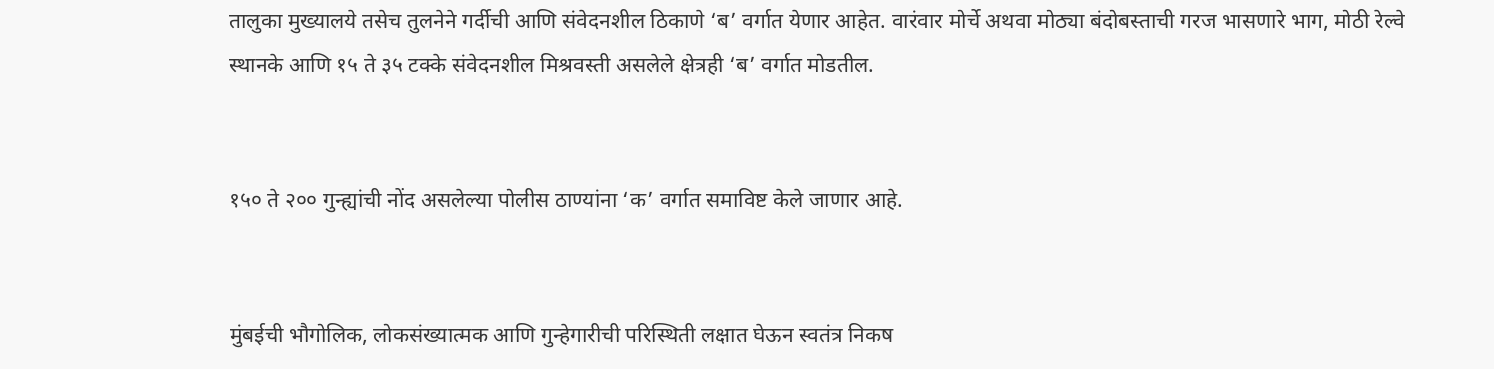तालुका मुख्यालये तसेच तुलनेने गर्दीची आणि संवेदनशील ठिकाणे ‘ब’ वर्गात येणार आहेत. वारंवार मोर्चे अथवा मोठ्या बंदोबस्ताची गरज भासणारे भाग, मोठी रेल्वे स्थानके आणि १५ ते ३५ टक्के संवेदनशील मिश्रवस्ती असलेले क्षेत्रही ‘ब’ वर्गात मोडतील.


१५० ते २०० गुन्ह्यांची नोंद असलेल्या पोलीस ठाण्यांना ‘क’ वर्गात समाविष्ट केले जाणार आहे.


मुंबईची भौगोलिक, लोकसंख्यात्मक आणि गुन्हेगारीची परिस्थिती लक्षात घेऊन स्वतंत्र निकष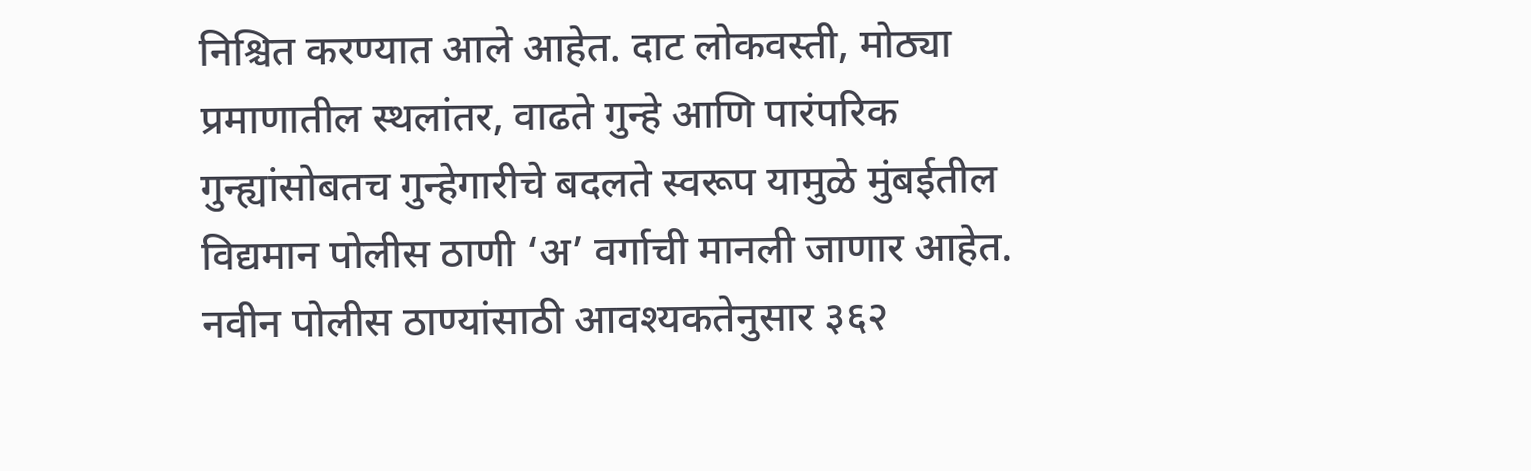निश्चित करण्यात आले आहेत. दाट लोकवस्ती, मोठ्या प्रमाणातील स्थलांतर, वाढते गुन्हे आणि पारंपरिक गुन्ह्यांसोबतच गुन्हेगारीचे बदलते स्वरूप यामुळे मुंबईतील विद्यमान पोलीस ठाणी ‘अ’ वर्गाची मानली जाणार आहेत. नवीन पोलीस ठाण्यांसाठी आवश्यकतेनुसार ३६२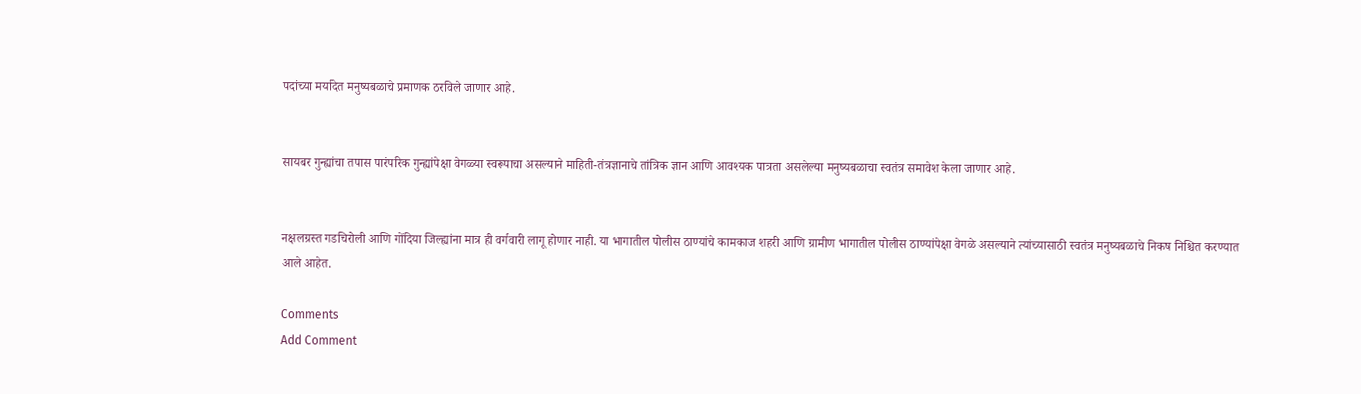पदांच्या मर्यादेत मनुष्यबळाचे प्रमाणक ठरविले जाणार आहे.


सायबर गुन्ह्यांचा तपास पारंपरिक गुन्ह्यांपेक्षा वेगळ्या स्वरूपाचा असल्याने माहिती-तंत्रज्ञानाचे तांत्रिक ज्ञान आणि आवश्यक पात्रता असलेल्या मनुष्यबळाचा स्वतंत्र समावेश केला जाणार आहे.


नक्षलग्रस्त गडचिरोली आणि गोंदिया जिल्ह्यांना मात्र ही वर्गवारी लागू होणार नाही. या भागातील पोलीस ठाण्यांचे कामकाज शहरी आणि ग्रामीण भागातील पोलीस ठाण्यांपेक्षा वेगळे असल्याने त्यांच्यासाठी स्वतंत्र मनुष्यबळाचे निकष निश्चित करण्यात आले आहेत.

Comments
Add Comment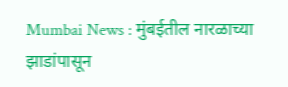Mumbai News : मुंबईतील नारळाच्या झाडांपासून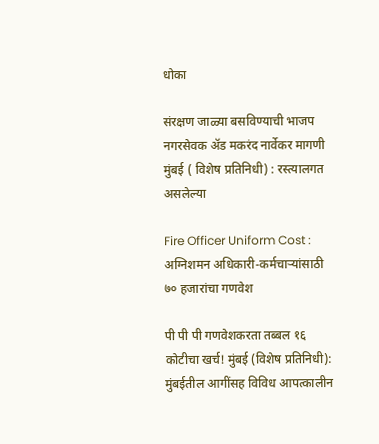धोका

संरक्षण जाळ्या बसविण्याची भाजप नगरसेवक अ‍ॅड मकरंद नार्वेकर मागणी मुंबई ( विशेष प्रतिनिधी) : रस्त्यालगत असलेल्या

Fire Officer Uniform Cost : अग्निशमन अधिकारी-कर्मचाऱ्यांसाठी ७० हजारांचा गणवेश

पी पी पी गणवेशकरता तब्बल १६ कोटीचा खर्च! मुंबई (विशेष प्रतिनिधी): मुंबईतील आगींसह विविध आपत्कालीन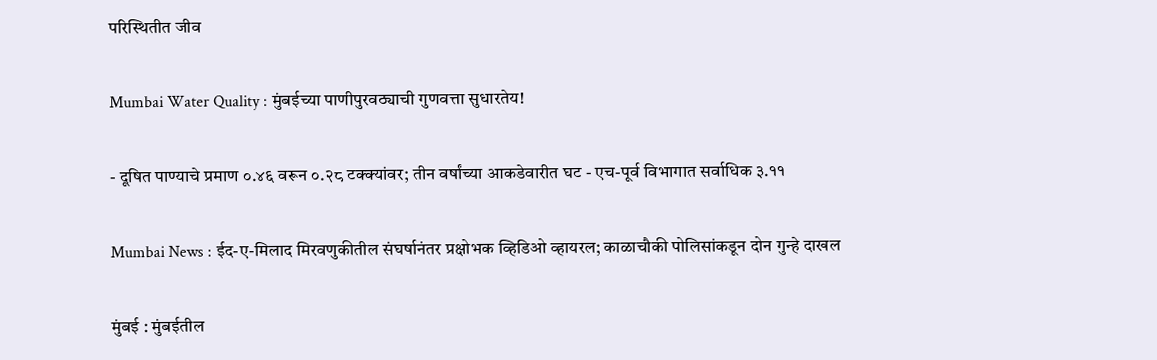परिस्थितीत जीव

Mumbai Water Quality : मुंबईच्या पाणीपुरवठ्याची गुणवत्ता सुधारतेय!

- दूषित पाण्याचे प्रमाण ०.४६ वरून ०.२८ टक्क्यांवर; तीन वर्षांच्या आकडेवारीत घट - एच-पूर्व विभागात सर्वाधिक ३.११

Mumbai News : ईद-ए-मिलाद मिरवणुकीतील संघर्षानंतर प्रक्षोभक व्हिडिओ व्हायरल; काळाचौकी पोलिसांकडून दोन गुन्हे दाखल

मुंबई : मुंबईतील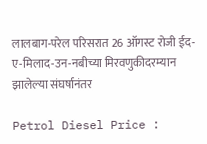लालबाग-परेल परिसरात 26 ऑगस्ट रोजी ईद-ए-मिलाद-उन-नबीच्या मिरवणुकीदरम्यान झालेल्या संघर्षानंतर

Petrol Diesel Price :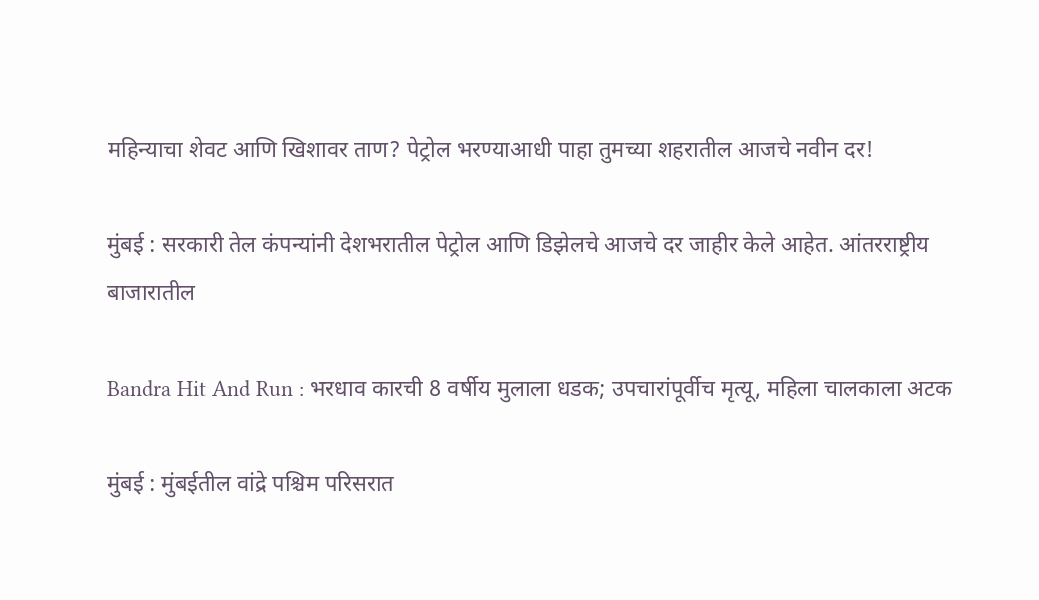महिन्याचा शेवट आणि खिशावर ताण? पेट्रोल भरण्याआधी पाहा तुमच्या शहरातील आजचे नवीन दर!

मुंबई : सरकारी तेल कंपन्यांनी देशभरातील पेट्रोल आणि डिझेलचे आजचे दर जाहीर केले आहेत. आंतरराष्ट्रीय बाजारातील

Bandra Hit And Run : भरधाव कारची 8 वर्षीय मुलाला धडक; उपचारांपूर्वीच मृत्यू, महिला चालकाला अटक

मुंबई : मुंबईतील वांद्रे पश्चिम परिसरात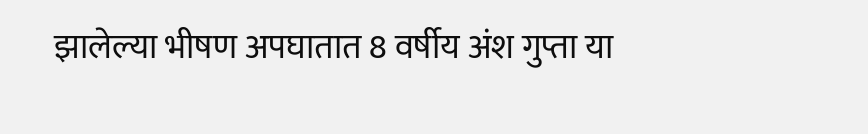झालेल्या भीषण अपघातात 8 वर्षीय अंश गुप्ता या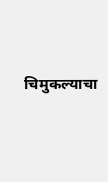चिमुकल्याचा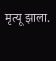मृत्यू झाला.